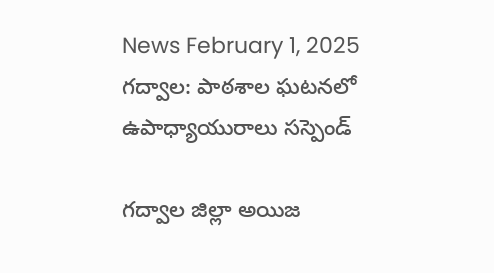News February 1, 2025
గద్వాల: పాఠశాల ఘటనలో ఉపాధ్యాయురాలు సస్పెండ్

గద్వాల జిల్లా అయిజ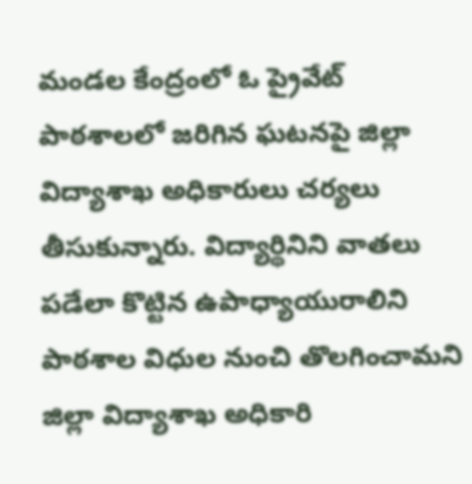మండల కేంద్రంలో ఓ ప్రైవేట్ పాఠశాలలో జరిగిన ఘటనపై జిల్లా విద్యాశాఖ అధికారులు చర్యలు తీసుకున్నారు. విద్యార్థినిని వాతలు పడేలా కొట్టిన ఉపాధ్యాయురాలిని పాఠశాల విధుల నుంచి తొలగించామని జిల్లా విద్యాశాఖ అధికారి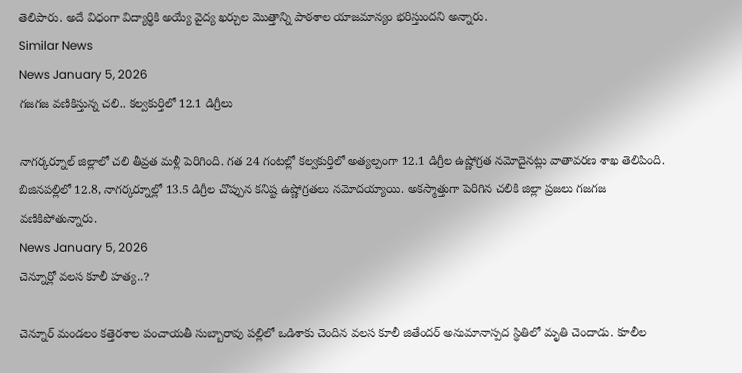తెలిపారు. అదే విధంగా విద్యార్థికి అయ్యే వైద్య ఖర్చుల మొత్తాన్ని పాఠశాల యాజమాన్యం భరిస్తుందని అన్నారు.
Similar News
News January 5, 2026
గజగజ వణికిస్తున్న చలి.. కల్వకుర్తిలో 12.1 డిగ్రీలు

నాగర్కర్నూల్ జిల్లాలో చలి తీవ్రత మళ్లీ పెరిగింది. గత 24 గంటల్లో కల్వకుర్తిలో అత్యల్పంగా 12.1 డిగ్రీల ఉష్ణోగ్రత నమోదైనట్లు వాతావరణ శాఖ తెలిపింది. బిజినపల్లిలో 12.8, నాగర్కర్నూల్లో 13.5 డిగ్రీల చొప్పున కనిష్ట ఉష్ణోగ్రతలు నమోదయ్యాయి. అకస్మాత్తుగా పెరిగిన చలికి జిల్లా ప్రజలు గజగజ వణికిపోతున్నారు.
News January 5, 2026
చెన్నూర్లో వలస కూలీ హత్య..?

చెన్నూర్ మండలం కత్తెరశాల పంచాయతీ సుబ్బారావు పల్లిలో ఒడిశాకు చెందిన వలస కూలీ జితేందర్ అనుమానాస్పద స్థితిలో మృతి చెందాడు. కూలీల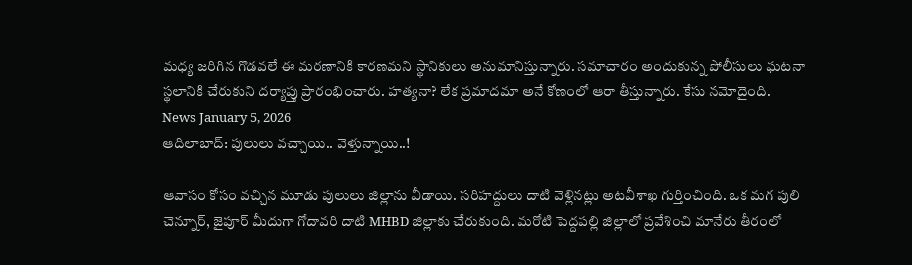మధ్య జరిగిన గొడవలే ఈ మరణానికి కారణమని స్థానికులు అనుమానిస్తున్నారు. సమాచారం అందుకున్న పోలీసులు ఘటనా స్థలానికి చేరుకుని దర్యాప్తు ప్రారంభించారు. హత్యనా? లేక ప్రమాదమా అనే కోణంలో ఆరా తీస్తున్నారు. కేసు నమోదైంది.
News January 5, 2026
ఆదిలాబాద్: పులులు వచ్చాయి.. వెళ్తున్నాయి..!

ఆవాసం కోసం వచ్చిన మూడు పులులు జిల్లాను వీడాయి. సరిహద్దులు దాటి వెళ్లినట్లు అటవీశాఖ గుర్తించింది. ఒక మగ పులి చెన్నూర్, జైపూర్ మీదుగా గోదావరి దాటి MHBD జిల్లాకు చేరుకుంది. మరోటి పెద్దపల్లి జిల్లాలో ప్రవేశించి మానేరు తీరంలో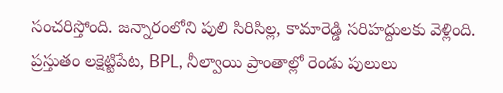సంచరిస్తోంది. జన్నారంలోని పులి సిరిసిల్ల, కామారెడ్డి సరిహద్దులకు వెళ్లింది. ప్రస్తుతం లక్షెట్టిపేట, BPL, నీల్వాయి ప్రాంతాల్లో రెండు పులులు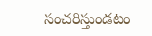సంచరిస్తుండటం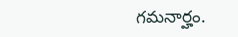గమనార్హం.